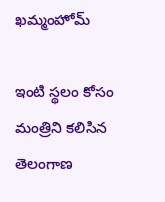ఖమ్మంహోమ్

ఇంటి స్థలం కోసం మంత్రిని కలిసిన తెలంగాణ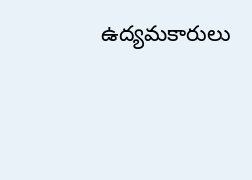ఉద్యమకారులు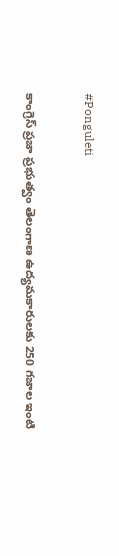#Ponguleti

కాంగ్రెస్ ప్రజా ప్రభుత్వం తెలంగాణ ఉద్యమకారులకు 250 గజాల ఇంటి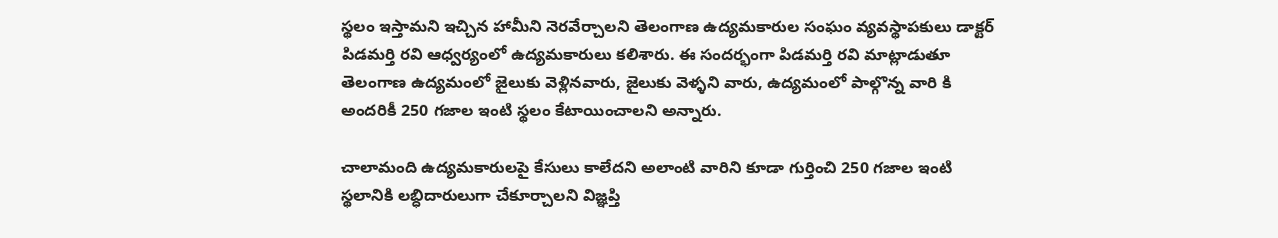స్థలం ఇస్తామని ఇచ్చిన హామీని నెరవేర్చాలని తెలంగాణ ఉద్యమకారుల సంఘం వ్యవస్థాపకులు డాక్టర్ పిడమర్తి రవి ఆధ్వర్యంలో ఉద్యమకారులు కలిశారు. ఈ సందర్భంగా పిడమర్తి రవి మాట్లాడుతూ తెలంగాణ ఉద్యమంలో జైలుకు వెళ్లినవారు, జైలుకు వెళ్ళని వారు, ఉద్యమంలో పాల్గొన్న వారి కి అందరికీ 250 గజాల ఇంటి స్థలం కేటాయించాలని అన్నారు.

చాలామంది ఉద్యమకారులపై కేసులు కాలేదని అలాంటి వారిని కూడా గుర్తించి 250 గజాల ఇంటి స్థలానికి లబ్ధిదారులుగా చేకూర్చాలని విజ్ఞప్తి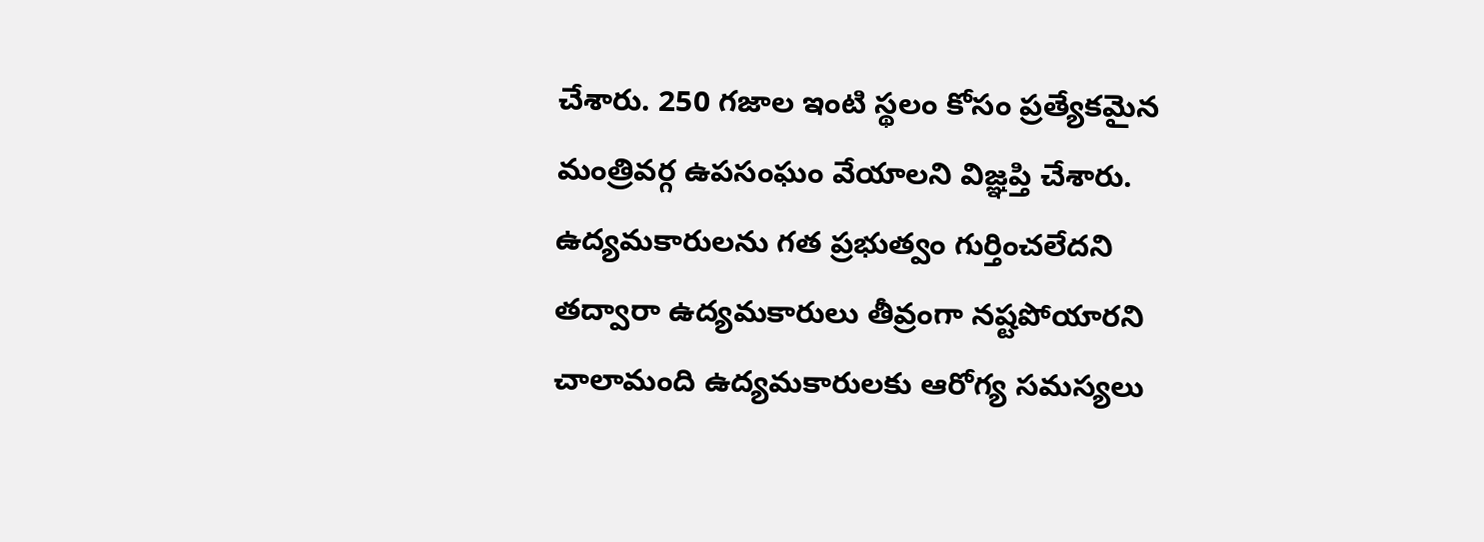చేశారు. 250 గజాల ఇంటి స్థలం కోసం ప్రత్యేకమైన మంత్రివర్గ ఉపసంఘం వేయాలని విజ్ఞప్తి చేశారు. ఉద్యమకారులను గత ప్రభుత్వం గుర్తించలేదని తద్వారా ఉద్యమకారులు తీవ్రంగా నష్టపోయారని చాలామంది ఉద్యమకారులకు ఆరోగ్య సమస్యలు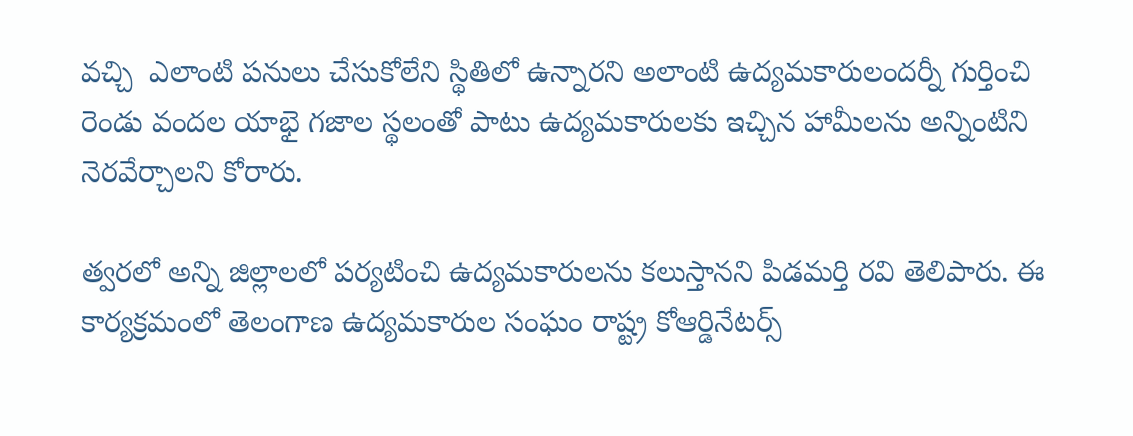వచ్చి  ఎలాంటి పనులు చేసుకోలేని స్థితిలో ఉన్నారని అలాంటి ఉద్యమకారులందర్నీ గుర్తించి రెండు వందల యాభై గజాల స్థలంతో పాటు ఉద్యమకారులకు ఇచ్చిన హామీలను అన్నింటిని నెరవేర్చాలని కోరారు.

త్వరలో అన్ని జిల్లాలలో పర్యటించి ఉద్యమకారులను కలుస్తానని పిడమర్తి రవి తెలిపారు. ఈ కార్యక్రమంలో తెలంగాణ ఉద్యమకారుల సంఘం రాష్ట్ర కోఆర్డినేటర్స్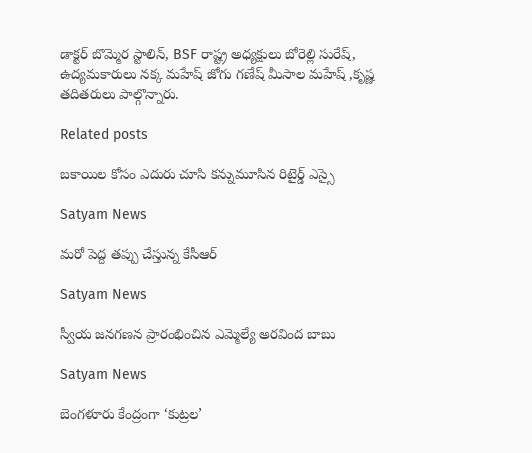డాక్టర్ బొమ్మెర స్టాలిన్, BSF రాష్ట్ర అధ్యక్షులు బోరెల్లి సురేష్, ఉద్యమకారులు నక్క మహేష్ జోగు గణేష్ మీసాల మహేష్ ,కృష్ణ తదితరులు పాల్గొన్నారు.

Related posts

బకాయిల కోసం ఎదురు చూసి కన్నుమూసిన రిటైర్డ్ ఎస్సై

Satyam News

మరో పెద్ద తప్పు చేస్తున్న కేసీఆర్

Satyam News

స్వీయ జనగణన ప్రారంభించిన ఎమ్మెల్యే అరవింద బాబు

Satyam News

బెంగళూరు కేంద్రంగా ‘కుట్రల’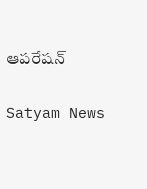ఆపరేషన్

Satyam News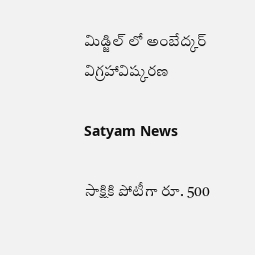మిడ్జిల్ లో అంబేద్కర్ విగ్రహావిష్కరణ

Satyam News

సాక్షికి పోటీగా రూ. 500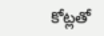కోట్లతో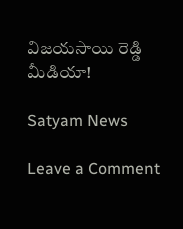విజయసాయి రెడ్డి మీడియా!

Satyam News

Leave a Comment